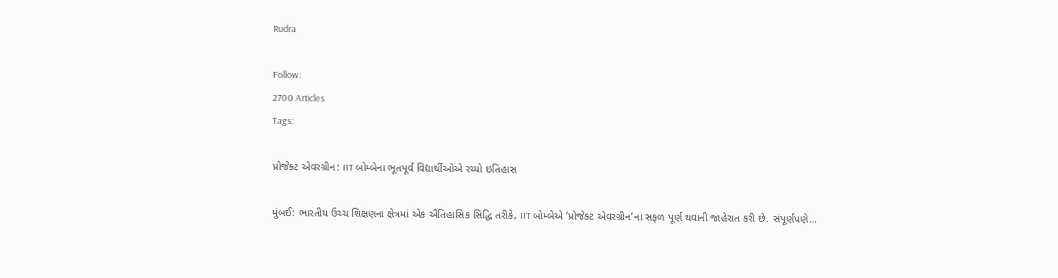Rudra

Follow:
2700 Articles
Tags:

પ્રોજેક્ટ એવરગ્રીન: IIT બોમ્બેના ભૂતપૂર્વ વિદ્યાર્થીઓએ રચ્યો ઇતિહાસ

મુંબઈ: ભારતીય ઉચ્ચ શિક્ષણના ક્ષેત્રમાં એક ઐતિહાસિક સિદ્ધિ તરીકે, IIT બોમ્બેએ ‘પ્રોજેક્ટ એવરગ્રીન’ના સફળ પૂર્ણ થવાની જાહેરાત કરી છે. સંપૂર્ણપણે…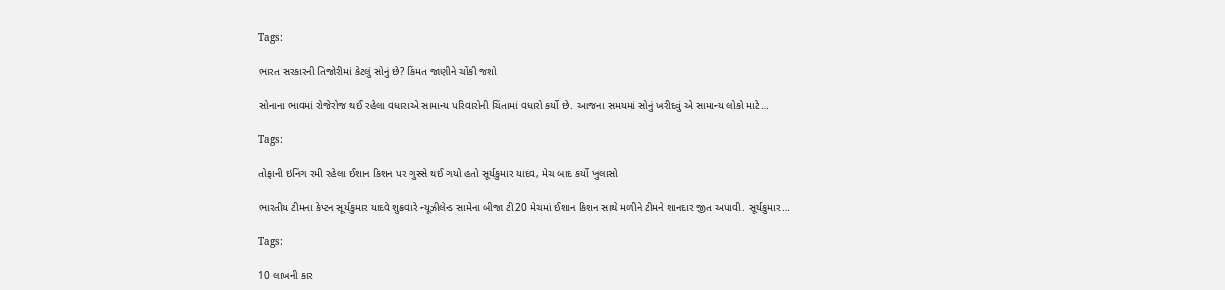Tags:

ભારત સરકારની તિજોરીમાં કેટલું સોનું છે? કિંમત જાણીને ચોંકી જશો

સોનાના ભાવમાં રોજેરોજ થઈ રહેલા વધારાએ સામાન્ય પરિવારોની ચિંતામાં વધારો કર્યો છે. આજના સમયમાં સોનું ખરીદવું એ સામાન્ય લોકો માટે…

Tags:

તોફાની ઇનિંગ રમી રહેલા ઈશાન કિશન પર ગુસ્સે થઈ ગયો હતો સૂર્યકુમાર યાદવ, મેચ બાદ કર્યો ખુલાસો

ભારતીય ટીમના કેપ્ટન સૂર્યકુમાર યાદવે શુક્રવારે ન્યૂઝીલેન્ડ સામેના બીજા ટી20 મેચમાં ઈશાન કિશન સાથે મળીને ટીમને શાનદાર જીત અપાવી. સૂર્યકુમાર…

Tags:

10 લાખની કાર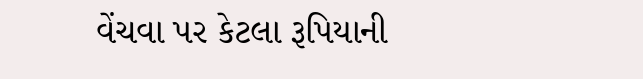વેંચવા પર કેટલા રૂપિયાની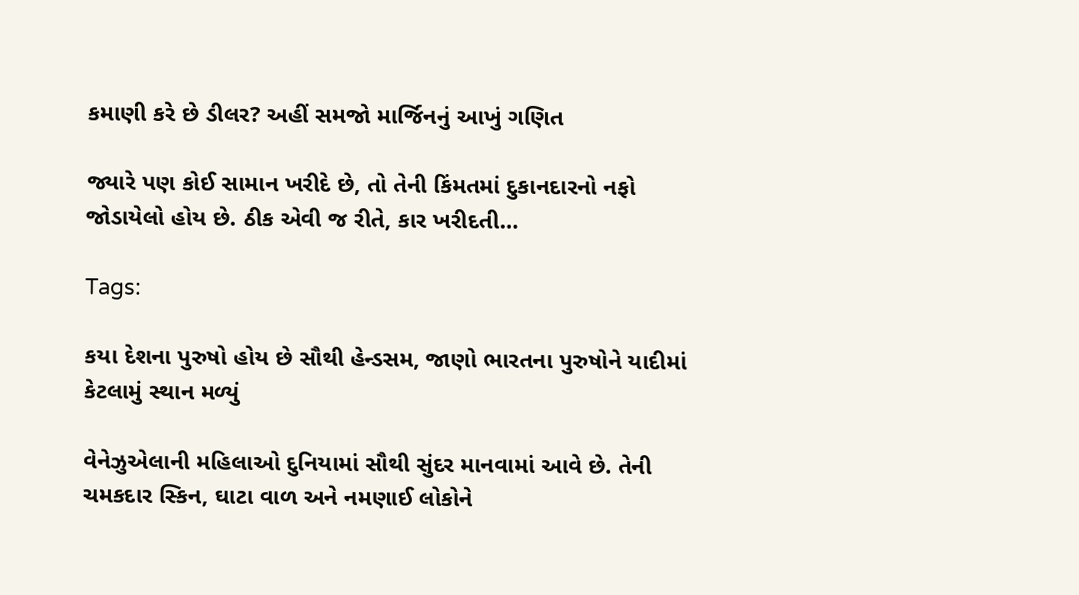કમાણી કરે છે ડીલર? અહીં સમજો માર્જિનનું આખું ગણિત

જ્યારે પણ કોઈ સામાન ખરીદે છે, તો તેની કિંમતમાં દુકાનદારનો નફો જોડાયેલો હોય છે. ઠીક એવી જ રીતે, કાર ખરીદતી…

Tags:

કયા દેશના પુરુષો હોય છે સૌથી હેન્ડસમ, જાણો ભારતના પુરુષોને યાદીમાં કેટલામું સ્થાન મળ્યું

વેનેઝુએલાની મહિલાઓ દુનિયામાં સૌથી સુંદર માનવામાં આવે છે. તેની ચમકદાર સ્કિન, ઘાટા વાળ અને નમણાઈ લોકોને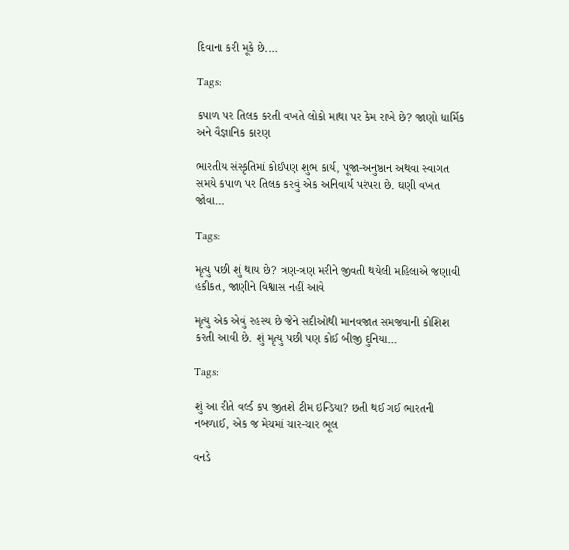દિવાના કરી મૂકે છે.…

Tags:

કપાળ પર તિલક કરતી વખતે લોકો માથા પર કેમ રાખે છે? જાણો ધાર્મિક અને વૈજ્ઞાનિક કારણ

ભારતીય સંસ્કૃતિમાં કોઈપણ શુભ કાર્ય, પૂજા-અનુષ્ઠાન અથવા સ્વાગત સમયે કપાળ પર તિલક કરવું એક અનિવાર્ય પરંપરા છે. ઘણી વખત જોવા…

Tags:

મૃત્યુ પછી શું થાય છે? ત્રણ-ત્રણ મરીને જીવતી થયેલી મહિલાએ જણાવી હકીકત, જાણીને વિશ્વાસ નહીં આવે

મૃત્યુ એક એવું રહસ્ય છે જેને સદીઓથી માનવજાત સમજવાની કોશિશ કરતી આવી છે. શું મૃત્યુ પછી પણ કોઈ બીજી દુનિયા…

Tags:

શું આ રીતે વર્લ્ડ કપ જીતશે ટીમ ઇન્ડિયા? છતી થઈ ગઈ ભારતની નબળાઈ, એક જ મેચમાં ચાર-ચાર ભૂલ

વનડે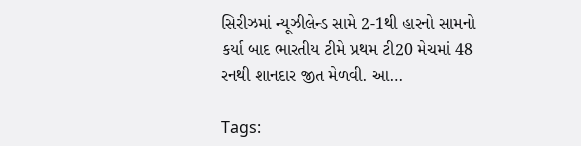સિરીઝમાં ન્યૂઝીલેન્ડ સામે 2-1થી હારનો સામનો કર્યા બાદ ભારતીય ટીમે પ્રથમ ટી20 મેચમાં 48 રનથી શાનદાર જીત મેળવી. આ…

Tags: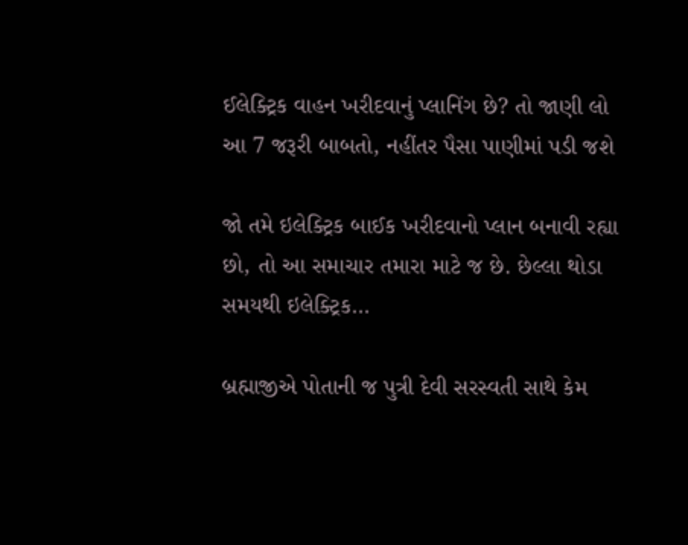ઈલેક્ટ્રિક વાહન ખરીદવાનું પ્લાનિંગ છે? તો જાણી લો આ 7 જરૂરી બાબતો, નહીંતર પૈસા પાણીમાં પડી જશે

જો તમે ઇલેક્ટ્રિક બાઈક ખરીદવાનો પ્લાન બનાવી રહ્યા છો, તો આ સમાચાર તમારા માટે જ છે. છેલ્લા થોડા સમયથી ઇલેક્ટ્રિક…

બ્રહ્માજીએ પોતાની જ પુત્રી દેવી સરસ્વતી સાથે કેમ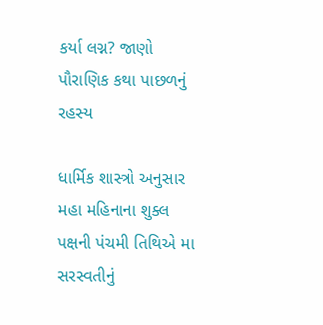કર્યા લગ્ન? જાણો પૌરાણિક કથા પાછળનું રહસ્ય

ધાર્મિક શાસ્ત્રો અનુસાર મહા મહિનાના શુક્લ પક્ષની પંચમી તિથિએ મા સરસ્વતીનું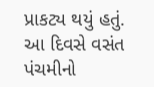પ્રાકટ્ય થયું હતું. આ દિવસે વસંત પંચમીનો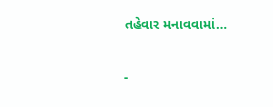તહેવાર મનાવવામાં…

-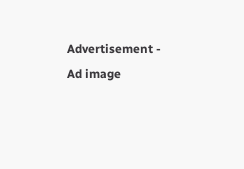Advertisement -
Ad image